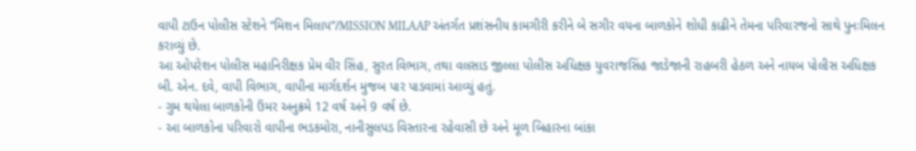વાપી ટાઉન પોલીસ સ્ટેશને “મિશન મિલાપ”/MISSION MILAAP અંતર્ગત પ્રશંસનીય કામગીરી કરીને બે સગીર વયના બાળકોને શોધી કાઢીને તેમના પરિવારજનો સાથે પુનઃમિલન કરાવ્યું છે.
આ ઓપરેશન પોલીસ મહાનિરીક્ષક પ્રેમ વીર સિંહ, સુરત વિભાગ, તથા વલસાડ જીલ્લા પોલીસ અધિક્ષક યુવરાજસિંહ જાડેજાની રાહબરી હેઠળ અને નાયબ પોલીસ અધિક્ષક બી. એન. દવે, વાપી વિભાગ, વાપીના માર્ગદર્શન મુજબ પાર પાડવામાં આવ્યું હતું.
- ગુમ થયેલા બાળકોની ઉંમર અનુક્રમે 12 વર્ષ અને 9 વર્ષ છે.
- આ બાળકોના પરિવારો વાપીના ભડકમોરા, નાનીસુલપડ વિસ્તારના રહેવાસી છે અને મૂળ બિહારના બાંકા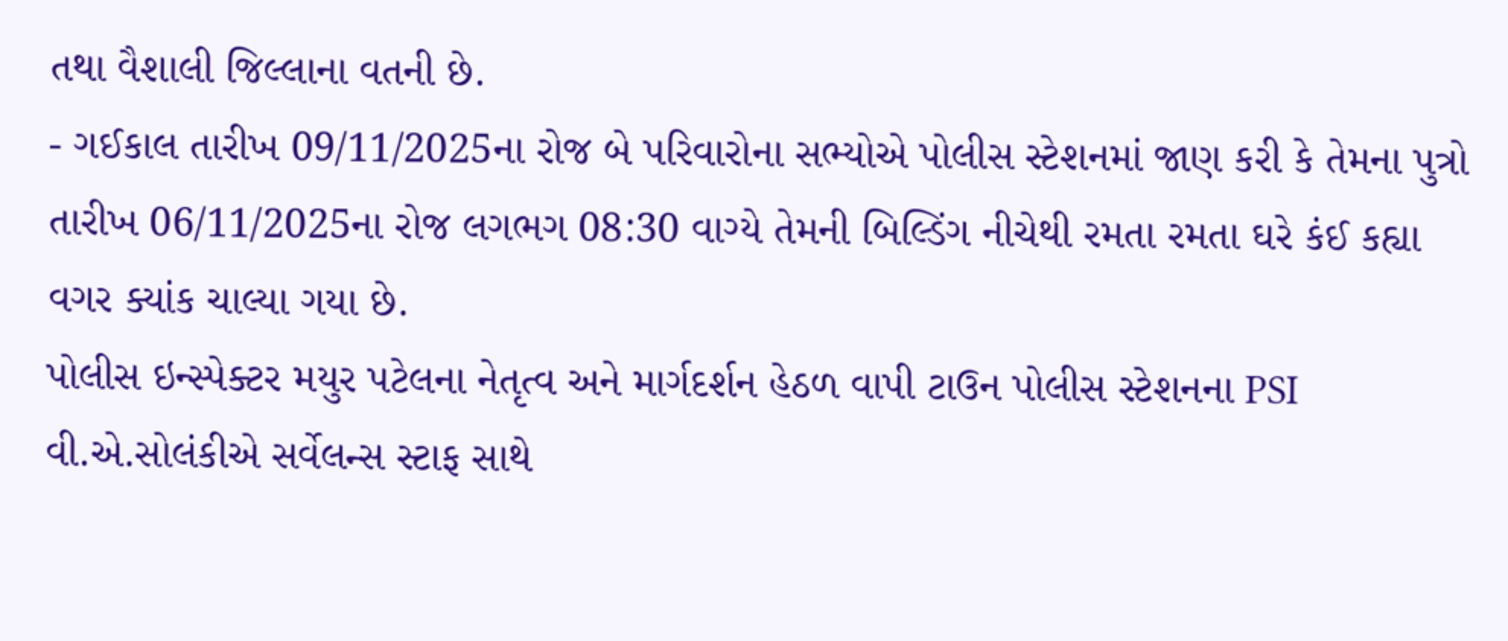તથા વૈશાલી જિલ્લાના વતની છે.
- ગઈકાલ તારીખ 09/11/2025ના રોજ બે પરિવારોના સભ્યોએ પોલીસ સ્ટેશનમાં જાણ કરી કે તેમના પુત્રો તારીખ 06/11/2025ના રોજ લગભગ 08:30 વાગ્યે તેમની બિલ્ડિંગ નીચેથી રમતા રમતા ઘરે કંઈ કહ્યા વગર ક્યાંક ચાલ્યા ગયા છે.
પોલીસ ઇન્સ્પેક્ટર મયુર પટેલના નેતૃત્વ અને માર્ગદર્શન હેઠળ વાપી ટાઉન પોલીસ સ્ટેશનના PSI વી.એ.સોલંકીએ સર્વેલન્સ સ્ટાફ સાથે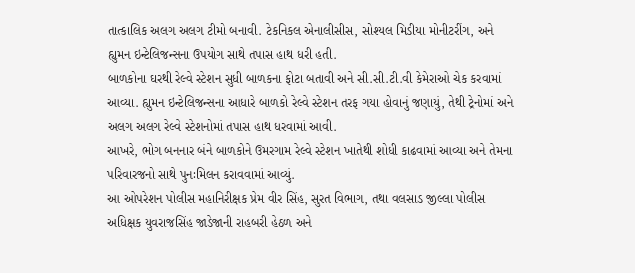તાત્કાલિક અલગ અલગ ટીમો બનાવી. ટેકનિકલ એનાલીસીસ, સોશ્યલ મિડીયા મોનીટરીંગ, અને હ્યુમન ઇન્ટેલિજન્સના ઉપયોગ સાથે તપાસ હાથ ધરી હતી.
બાળકોના ઘરથી રેલ્વે સ્ટેશન સુધી બાળકના ફોટા બતાવી અને સી.સી.ટી.વી કેમેરાઓ ચેક કરવામાં આવ્યા. હ્યુમન ઇન્ટેલિજન્સના આધારે બાળકો રેલ્વે સ્ટેશન તરફ ગયા હોવાનું જણાયું, તેથી ટ્રેનોમાં અને અલગ અલગ રેલ્વે સ્ટેશનોમાં તપાસ હાથ ધરવામાં આવી.
આખરે, ભોગ બનનાર બંને બાળકોને ઉમરગામ રેલ્વે સ્ટેશન ખાતેથી શોધી કાઢવામાં આવ્યા અને તેમના પરિવારજનો સાથે પુનઃમિલન કરાવવામાં આવ્યું.
આ ઓપરેશન પોલીસ મહાનિરીક્ષક પ્રેમ વીર સિંહ, સુરત વિભાગ, તથા વલસાડ જીલ્લા પોલીસ અધિક્ષક યુવરાજસિંહ જાડેજાની રાહબરી હેઠળ અને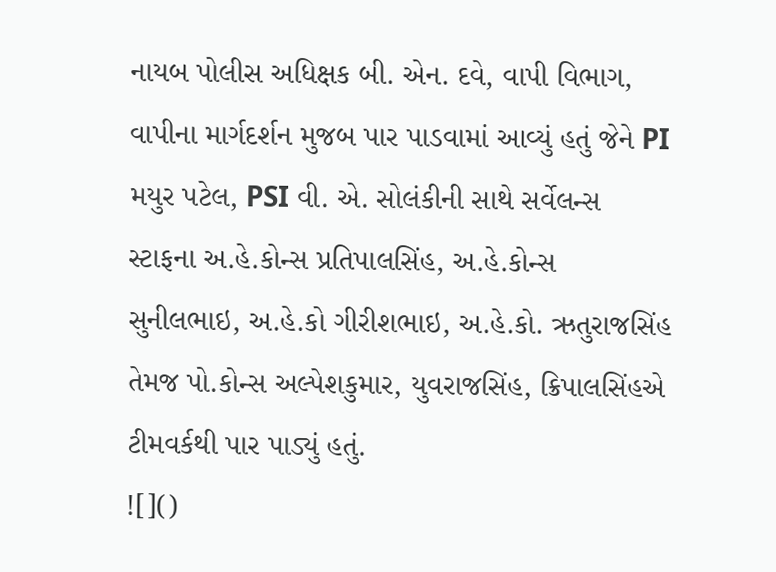નાયબ પોલીસ અધિક્ષક બી. એન. દવે, વાપી વિભાગ, વાપીના માર્ગદર્શન મુજબ પાર પાડવામાં આવ્યું હતું જેને PI મયુર પટેલ, PSI વી. એ. સોલંકીની સાથે સર્વેલન્સ સ્ટાફના અ.હે.કોન્સ પ્રતિપાલસિંહ, અ.હે.કોન્સ સુનીલભાઇ, અ.હે.કો ગીરીશભાઇ, અ.હે.કો. ઋતુરાજસિંહ તેમજ પો.કોન્સ અલ્પેશકુમાર, યુવરાજસિંહ, ક્રિપાલસિંહએ ટીમવર્કથી પાર પાડ્યું હતું.
![]()